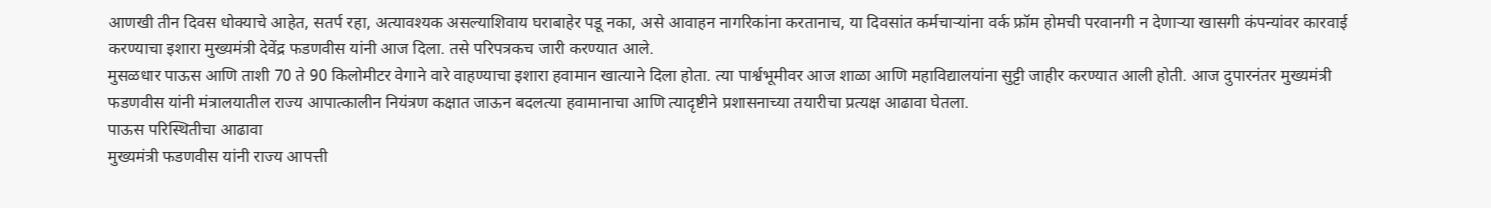आणखी तीन दिवस धोक्याचे आहेत, सतर्प रहा, अत्यावश्यक असल्याशिवाय घराबाहेर पडू नका, असे आवाहन नागरिकांना करतानाच, या दिवसांत कर्मचाऱ्यांना वर्क फ्रॉम होमची परवानगी न देणाऱ्या खासगी कंपन्यांवर कारवाई करण्याचा इशारा मुख्यमंत्री देवेंद्र फडणवीस यांनी आज दिला. तसे परिपत्रकच जारी करण्यात आले.
मुसळधार पाऊस आणि ताशी 70 ते 90 किलोमीटर वेगाने वारे वाहण्याचा इशारा हवामान खात्याने दिला होता. त्या पार्श्वभूमीवर आज शाळा आणि महाविद्यालयांना सुट्टी जाहीर करण्यात आली होती. आज दुपारनंतर मुख्यमंत्री फडणवीस यांनी मंत्रालयातील राज्य आपात्कालीन नियंत्रण कक्षात जाऊन बदलत्या हवामानाचा आणि त्यादृष्टीने प्रशासनाच्या तयारीचा प्रत्यक्ष आढावा घेतला.
पाऊस परिस्थितीचा आढावा
मुख्यमंत्री फडणवीस यांनी राज्य आपत्ती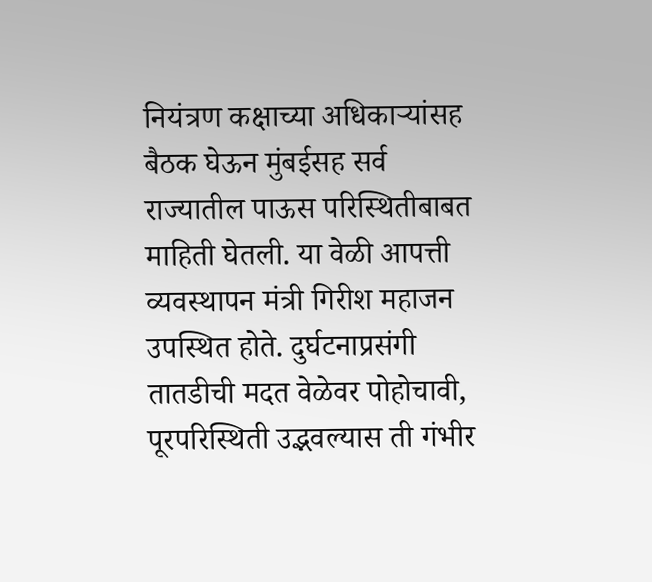नियंत्रण कक्षाच्या अधिकाऱ्यांसह बैठक घेऊन मुंबईसह सर्व राज्यातील पाऊस परिस्थितीबाबत माहिती घेतली. या वेळी आपत्ती व्यवस्थापन मंत्री गिरीश महाजन उपस्थित होते. दुर्घटनाप्रसंगी तातडीची मदत वेळेवर पोहोचावी, पूरपरिस्थिती उद्भवल्यास ती गंभीर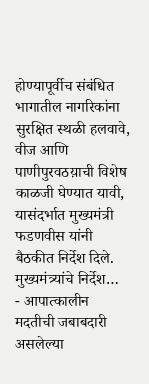होण्यापूर्वीच संबंधित भागातील नागरिकांना सुरक्षित स्थळी हलवावे, वीज आणि पाणीपुरवठय़ाची विशेष काळजी घेण्यात यावी, यासंदर्भात मुख्यमंत्री फडणवीस यांनी बैठकीत निर्देश दिले.
मुख्यमंत्र्यांचे निर्देश…
- आपात्कालीन मदतीची जबाबदारी असलेल्या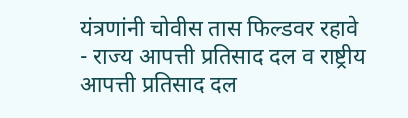यंत्रणांनी चोवीस तास फिल्डवर रहावे
- राज्य आपत्ती प्रतिसाद दल व राष्ट्रीय आपत्ती प्रतिसाद दल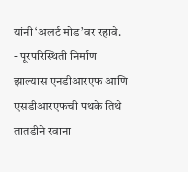यांनी ‘अलर्ट मोड’वर रहावे.
- पूरपरिस्थिती निर्माण झाल्यास एनडीआरएफ आणि एसडीआरएफची पथके तिथे तातडीने रवाना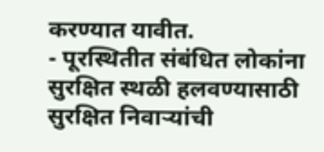करण्यात यावीत.
- पूरस्थितीत संबंधित लोकांना सुरक्षित स्थळी हलवण्यासाठी सुरक्षित निवाऱ्यांची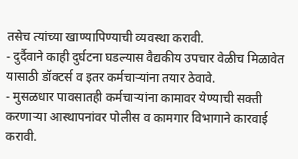तसेच त्यांच्या खाण्यापिण्याची व्यवस्था करावी.
- दुर्दैवाने काही दुर्घटना घडल्यास वैद्यकीय उपचार वेळीच मिळावेत यासाठी डॉक्टर्स व इतर कर्मचाऱ्यांना तयार ठेवावे.
- मुसळधार पावसातही कर्मचाऱ्यांना कामावर येण्याची सक्ती करणाऱ्या आस्थापनांवर पोलीस व कामगार विभागाने कारवाई करावी.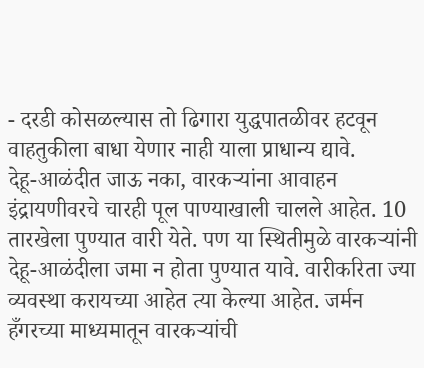- दरडी कोसळल्यास तो ढिगारा युद्धपातळीवर हटवून वाहतुकीला बाधा येणार नाही याला प्राधान्य द्यावे.
देहू-आळंदीत जाऊ नका, वारकऱ्यांना आवाहन
इंद्रायणीवरचे चारही पूल पाण्याखाली चालले आहेत. 10 तारखेला पुण्यात वारी येते. पण या स्थितीमुळे वारकऱ्यांनी देहू-आळंदीला जमा न होता पुण्यात यावे. वारीकरिता ज्या व्यवस्था करायच्या आहेत त्या केल्या आहेत. जर्मन हँगरच्या माध्यमातून वारकऱ्यांची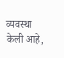व्यवस्था केली आहे,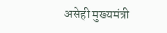असेही मुख्यमंत्री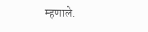म्हणाले.